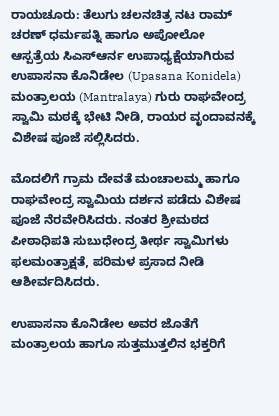ರಾಯಚೂರು: ತೆಲುಗು ಚಲನಚಿತ್ರ ನಟ ರಾಮ್ ಚರಣ್ ಧರ್ಮಪತ್ನಿ ಹಾಗೂ ಅಪೋಲೋ ಆಸ್ಪತ್ರೆಯ ಸಿಎಸ್ಆರ್ನ ಉಪಾಧ್ಯಕ್ಷೆಯಾಗಿರುವ ಉಪಾಸನಾ ಕೊನಿಡೇಲ (Upasana Konidela) ಮಂತ್ರಾಲಯ (Mantralaya) ಗುರು ರಾಘವೇಂದ್ರ ಸ್ವಾಮಿ ಮಠಕ್ಕೆ ಭೇಟಿ ನೀಡಿ, ರಾಯರ ವೃಂದಾವನಕ್ಕೆ ವಿಶೇಷ ಪೂಜೆ ಸಲ್ಲಿಸಿದರು.

ಮೊದಲಿಗೆ ಗ್ರಾಮ ದೇವತೆ ಮಂಚಾಲಮ್ಮ ಹಾಗೂ ರಾಘವೇಂದ್ರ ಸ್ವಾಮಿಯ ದರ್ಶನ ಪಡೆದು ವಿಶೇಷ ಪೂಜೆ ನೆರವೇರಿಸಿದರು. ನಂತರ ಶ್ರೀಮಠದ ಪೀಠಾಧಿಪತಿ ಸುಬುಧೇಂದ್ರ ತೀರ್ಥ ಸ್ವಾಮಿಗಳು ಫಲಮಂತ್ರಾಕ್ಷತೆ, ಪರಿಮಳ ಪ್ರಸಾದ ನೀಡಿ ಆಶೀರ್ವದಿಸಿದರು.

ಉಪಾಸನಾ ಕೊನಿಡೇಲ ಅವರ ಜೊತೆಗೆ ಮಂತ್ರಾಲಯ ಹಾಗೂ ಸುತ್ತಮುತ್ತಲಿನ ಭಕ್ತರಿಗೆ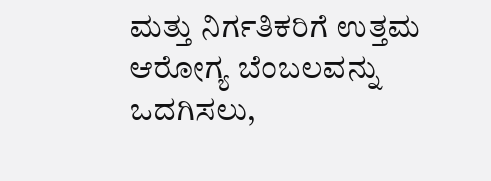ಮತ್ತು ನಿರ್ಗತಿಕರಿಗೆ ಉತ್ತಮ ಆರೋಗ್ಯ ಬೆಂಬಲವನ್ನು ಒದಗಿಸಲು,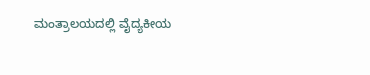ಮಂತ್ರಾಲಯದಲ್ಲಿ ವೈದ್ಯಕೀಯ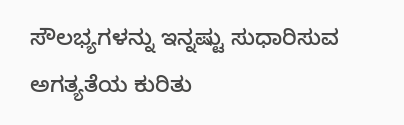ಸೌಲಭ್ಯಗಳನ್ನು ಇನ್ನಷ್ಟು ಸುಧಾರಿಸುವ ಅಗತ್ಯತೆಯ ಕುರಿತು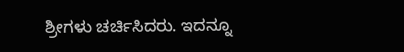ಶ್ರೀಗಳು ಚರ್ಚಿಸಿದರು. ಇದನ್ನೂ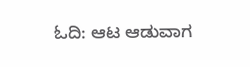ಓದಿ: ಆಟ ಆಡುವಾಗ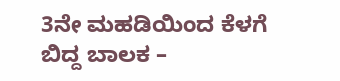3ನೇ ಮಹಡಿಯಿಂದ ಕೆಳಗೆ ಬಿದ್ದ ಬಾಲಕ –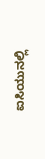ಐಸಿಯುನಲ್ಲಿ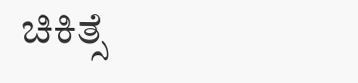ಚಿಕಿತ್ಸೆ